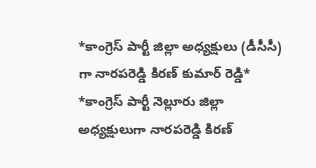*కాంగ్రెస్ పార్టీ జిల్లా అధ్యక్షులు (డీసీసీ) గా నారపరెడ్డి కిరణ్ కుమార్ రెడ్డి*
*కాంగ్రెస్ పార్టీ నెల్లూరు జిల్లా అధ్యక్షులుగా నారపరెడ్డి కిరణ్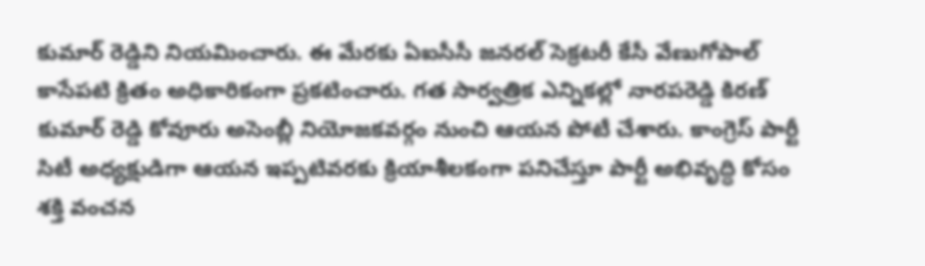కుమార్ రెడ్డిని నియమించారు. ఈ మేరకు ఏఐసీసీ జనరల్ సెక్రటరీ కేసీ వేణుగోపాల్ కాసేపటి క్రితం అధికారికంగా ప్రకటించారు. గత సార్వత్రిక ఎన్నికల్లో నారపరెడ్డి కిరణ్ కుమార్ రెడ్డి కోవూరు అసెంబ్లీ నియోజకవర్గం నుంచి ఆయన పోటీ చేశారు. కాంగ్రెస్ పార్టీ సిటీ అధ్యక్షుడిగా ఆయన ఇప్పటివరకు క్రియాశీలకంగా పనిచేస్తూ పార్టీ అభివృద్ధి కోసం శక్తి వంచన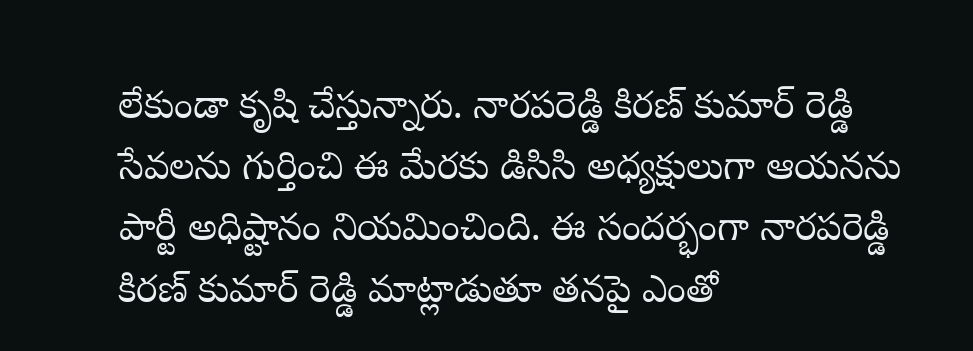లేకుండా కృషి చేస్తున్నారు. నారపరెడ్డి కిరణ్ కుమార్ రెడ్డి సేవలను గుర్తించి ఈ మేరకు డిసిసి అధ్యక్షులుగా ఆయనను పార్టీ అధిష్టానం నియమించింది. ఈ సందర్భంగా నారపరెడ్డి కిరణ్ కుమార్ రెడ్డి మాట్లాడుతూ తనపై ఎంతో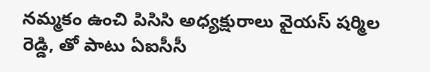నమ్మకం ఉంచి పిసిసి అధ్యక్షురాలు వైయస్ షర్మిల రెడ్డి, తో పాటు ఏఐసీసీ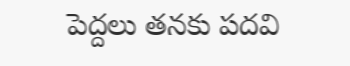పెద్దలు తనకు పదవి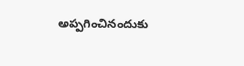అప్పగించినందుకు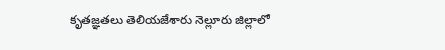కృతజ్ఞతలు తెలియజేశారు నెల్లూరు జిల్లాలో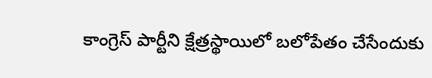కాంగ్రెస్ పార్టీని క్షేత్రస్థాయిలో బలోపేతం చేసేందుకు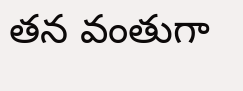తన వంతుగా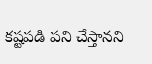కష్టపడి పని చేస్తానని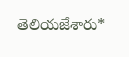తెలియజేశారు*